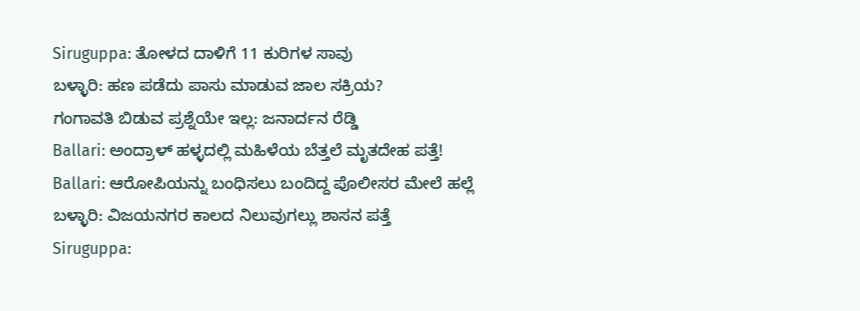Siruguppa: ತೋಳದ ದಾಳಿಗೆ 11 ಕುರಿಗಳ ಸಾವು
ಬಳ್ಳಾರಿ: ಹಣ ಪಡೆದು ಪಾಸು ಮಾಡುವ ಜಾಲ ಸಕ್ರಿಯ?
ಗಂಗಾವತಿ ಬಿಡುವ ಪ್ರಶ್ನೆಯೇ ಇಲ್ಲ: ಜನಾರ್ದನ ರೆಡ್ಡಿ
Ballari: ಅಂದ್ರಾಳ್ ಹಳ್ಳದಲ್ಲಿ ಮಹಿಳೆಯ ಬೆತ್ತಲೆ ಮೃತದೇಹ ಪತ್ತೆ!
Ballari: ಆರೋಪಿಯನ್ನು ಬಂಧಿಸಲು ಬಂದಿದ್ದ ಪೊಲೀಸರ ಮೇಲೆ ಹಲ್ಲೆ
ಬಳ್ಳಾರಿ: ವಿಜಯನಗರ ಕಾಲದ ನಿಲುವುಗಲ್ಲು ಶಾಸನ ಪತ್ತೆ
Siruguppa: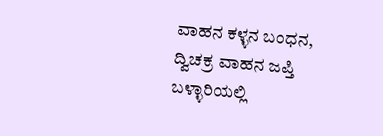ವಾಹನ ಕಳ್ಳನ ಬಂಧನ, ದ್ವಿಚಕ್ರ ವಾಹನ ಜಪ್ತಿ
ಬಳ್ಳಾರಿಯಲ್ಲಿ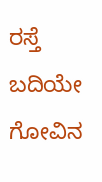ರಸ್ತೆ ಬದಿಯೇ ಗೋವಿನ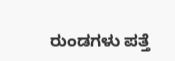ರುಂಡಗಳು ಪತ್ತೆ